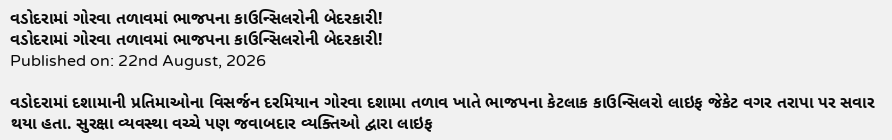વડોદરામાં ગોરવા તળાવમાં ભાજપના કાઉન્સિલરોની બેદરકારી!
વડોદરામાં ગોરવા તળાવમાં ભાજપના કાઉન્સિલરોની બેદરકારી!
Published on: 22nd August, 2026

વડોદરામાં દશામાની પ્રતિમાઓના વિસર્જન દરમિયાન ગોરવા દશામા તળાવ ખાતે ભાજપના કેટલાક કાઉન્સિલરો લાઇફ જેકેટ વગર તરાપા પર સવાર થયા હતા. સુરક્ષા વ્યવસ્થા વચ્ચે પણ જવાબદાર વ્યક્તિઓ દ્વારા લાઇફ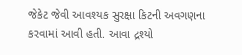જેકેટ જેવી આવશ્યક સુરક્ષા કિટની અવગણના કરવામાં આવી હતી. આવા દ્રશ્યો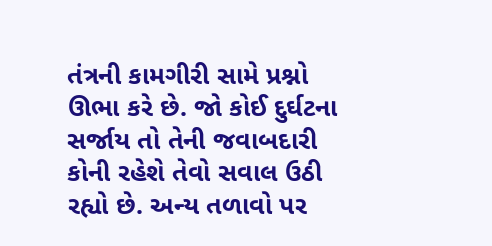તંત્રની કામગીરી સામે પ્રશ્નો ઊભા કરે છે. જો કોઈ દુર્ઘટના સર્જાય તો તેની જવાબદારી કોની રહેશે તેવો સવાલ ઉઠી રહ્યો છે. અન્ય તળાવો પર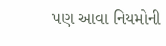પણ આવા નિયમોની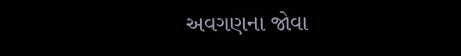અવગણના જોવા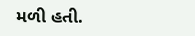મળી હતી.